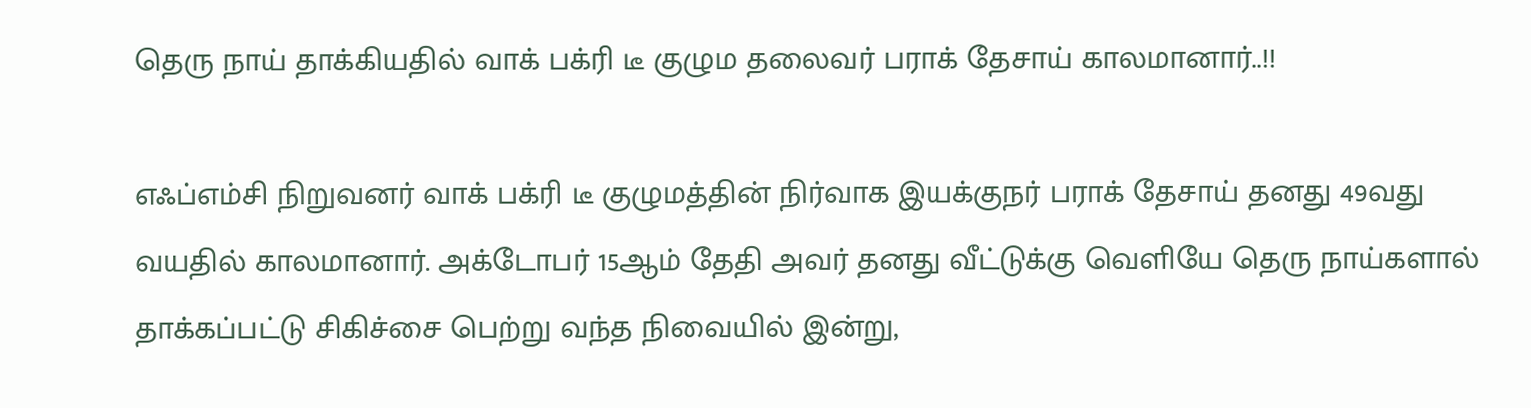தெரு நாய் தாக்கியதில் வாக் பக்ரி டீ குழும தலைவர் பராக் தேசாய் காலமானார்..!!

எஃப்எம்சி நிறுவனர் வாக் பக்ரி டீ குழுமத்தின் நிர்வாக இயக்குநர் பராக் தேசாய் தனது 49வது வயதில் காலமானார். அக்டோபர் 15ஆம் தேதி அவர் தனது வீட்டுக்கு வெளியே தெரு நாய்களால் தாக்கப்பட்டு சிகிச்சை பெற்று வந்த நிவையில் இன்று,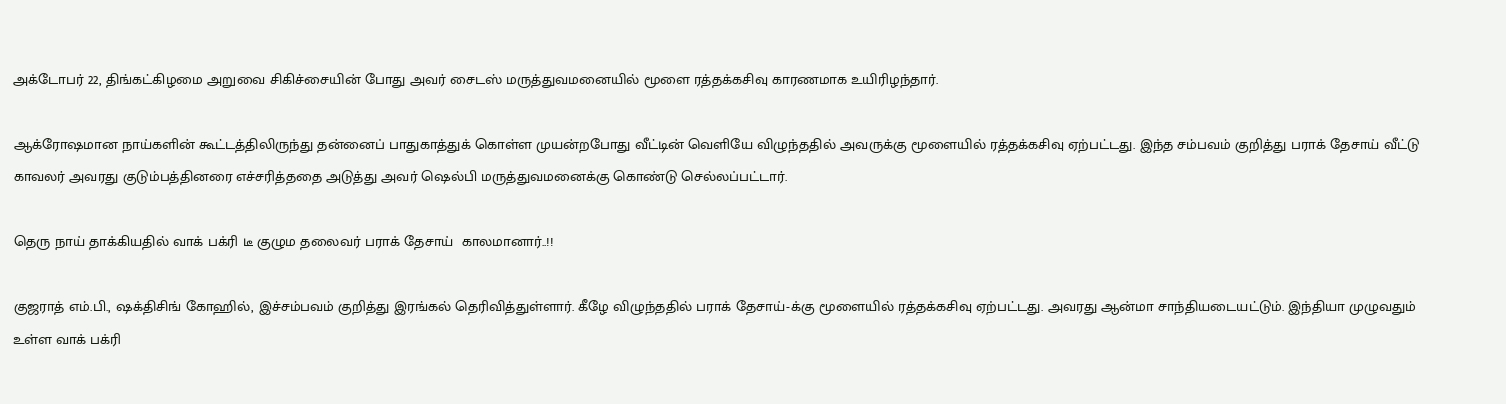அக்டோபர் 22, திங்கட்கிழமை அறுவை சிகிச்சையின் போது அவர் சைடஸ் மருத்துவமனையில் மூளை ரத்தக்கசிவு காரணமாக உயிரிழந்தார்.

ஆக்ரோஷமான நாய்களின் கூட்டத்திலிருந்து தன்னைப் பாதுகாத்துக் கொள்ள முயன்றபோது வீட்டின் வெளியே விழுந்ததில் அவருக்கு மூளையில் ரத்தக்கசிவு ஏற்பட்டது. இந்த சம்பவம் குறித்து பராக் தேசாய் வீட்டு காவலர் அவரது குடும்பத்தினரை எச்சரித்ததை அடுத்து அவர் ஷெல்பி மருத்துவமனைக்கு கொண்டு செல்லப்பட்டார்.

தெரு நாய் தாக்கியதில் வாக் பக்ரி டீ குழும தலைவர் பராக் தேசாய்  காலமானார்..!!

குஜராத் எம்.பி., ஷக்திசிங் கோஹில், இச்சம்பவம் குறித்து இரங்கல் தெரிவித்துள்ளார். கீழே விழுந்ததில் பராக் தேசாய்-க்கு மூளையில் ரத்தக்கசிவு ஏற்பட்டது. அவரது ஆன்மா சாந்தியடையட்டும். இந்தியா முழுவதும் உள்ள வாக் பக்ரி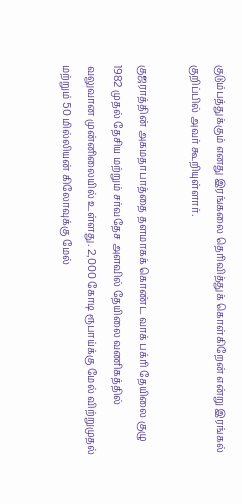குடும்பத்துக்கும் எனது இரங்கலை தெரிவித்துக் கொள்கிறேன் என்று இரங்கல் குறிப்பில் அவர் கூறியுள்ளார்.

குஜராத்தின் அகமதாபாத்தை தளமாகக் கொண்ட வாக் பக்ரி தேயிலை குழு 1982 முதல் தேசிய மற்றும் சர்வதேச அளவில் தேயிலை வணிகத்தில் வலுவான முன்னிலையில் உள்ளது. 2,000 கோடி ரூபாய்க்கு மேல் விற்றுமுதல் மற்றும் 50 மில்லியன் கிலோவுக்கு மேல்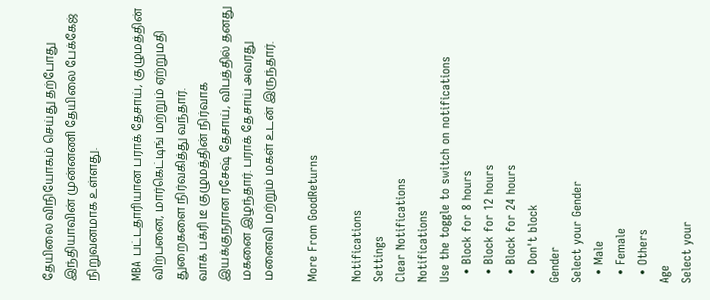தேயிலை விநியோகம் செய்து தற்போது இந்தியாவின் முன்னணி தேயிலை பேக்கேஜ் நிறுவனமாக உள்ளது.

MBA பட்டதாரியான பராக் தேசாய், குழுமத்தின் விற்பனை, மார்கெட்டிங் மற்றும் ஏற்றுமதி துறைகளை நிர்வகித்து வந்தார்.
வாக் பக்ரி டீ குழுமத்தின் நிர்வாக இயக்குநரான ரசேஷ் தேசாய், விபத்தில் தனது மகனை இழந்தார். பராக் தேசாய் அவரது மனைவி மற்றும் மகள் உடன் இருந்தார்.

More From GoodReturns

Notifications
Settings
Clear Notifications
Notifications
Use the toggle to switch on notifications
  • Block for 8 hours
  • Block for 12 hours
  • Block for 24 hours
  • Don't block
Gender
Select your Gender
  • Male
  • Female
  • Others
Age
Select your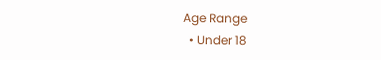Age Range
  • Under 18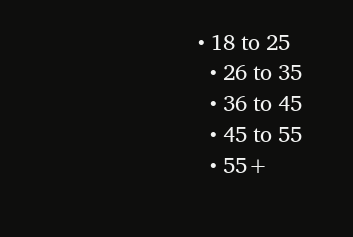• 18 to 25
  • 26 to 35
  • 36 to 45
  • 45 to 55
  • 55+